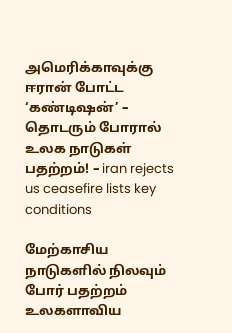அமெரிக்காவுக்கு ஈரான் போட்ட ‘கண்டிஷன்’ – தொடரும் போரால் உலக நாடுகள் பதற்றம்! – iran rejects us ceasefire lists key conditions

மேற்காசிய நாடுகளில் நிலவும் போர் பதற்றம் உலகளாவிய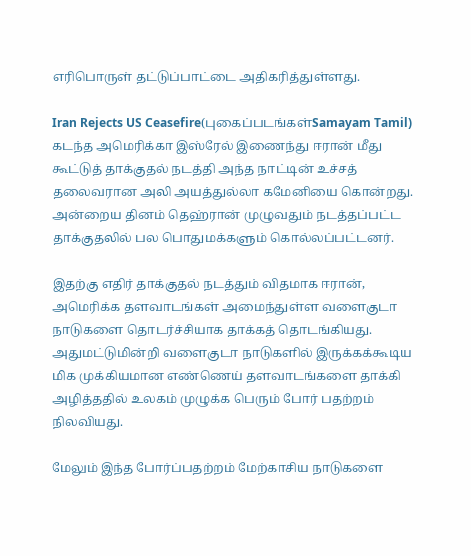எரிபொருள் தட்டுப்பாட்டை அதிகரித்துள்ளது.

Iran Rejects US Ceasefire(புகைப்படங்கள்Samayam Tamil)
கடந்த அமெரிக்கா இஸ்ரேல் இணைந்து ஈரான் மீது கூட்டுத் தாக்குதல் நடத்தி அந்த நாட்டின் உச்சத் தலைவரான அலி அயத்துல்லா கமேனியை கொன்றது. அன்றைய தினம் தெஹ்ரான் முழுவதும் நடத்தப்பட்ட தாக்குதலில் பல பொதுமக்களும் கொல்லப்பட்டனர்.

இதற்கு எதிர் தாக்குதல் நடத்தும் விதமாக ஈரான், அமெரிக்க தளவாடங்கள் அமைந்துள்ள வளைகுடா நாடுகளை தொடர்ச்சியாக தாக்கத் தொடங்கியது. அதுமட்டுமின்றி வளைகுடா நாடுகளில் இருக்கக்கூடிய மிக முக்கியமான எண்ணெய் தளவாடங்களை தாக்கி அழித்ததில் உலகம் முழுக்க பெரும் போர் பதற்றம் நிலவியது.

மேலும் இந்த போர்ப்பதற்றம் மேற்காசிய‌ நாடுகளை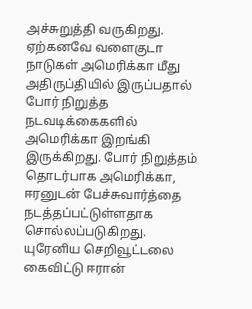அச்சுறுத்தி வருகிறது. ஏற்கனவே வளைகுடா நாடுகள் அமெரிக்கா மீது அதிருப்தியில் இருப்பதால் போர் நிறுத்த நடவடிக்கைகளில் அமெரிக்கா இறங்கி இருக்கிறது. போர் நிறுத்தம் தொடர்பாக அமெரிக்கா, ஈரனுடன் பேச்சுவார்த்தை நடத்தப்பட்டுள்ளதாக சொல்லப்படுகிறது. யுரேனிய செறிவூட்டலை கைவிட்டு ஈரான்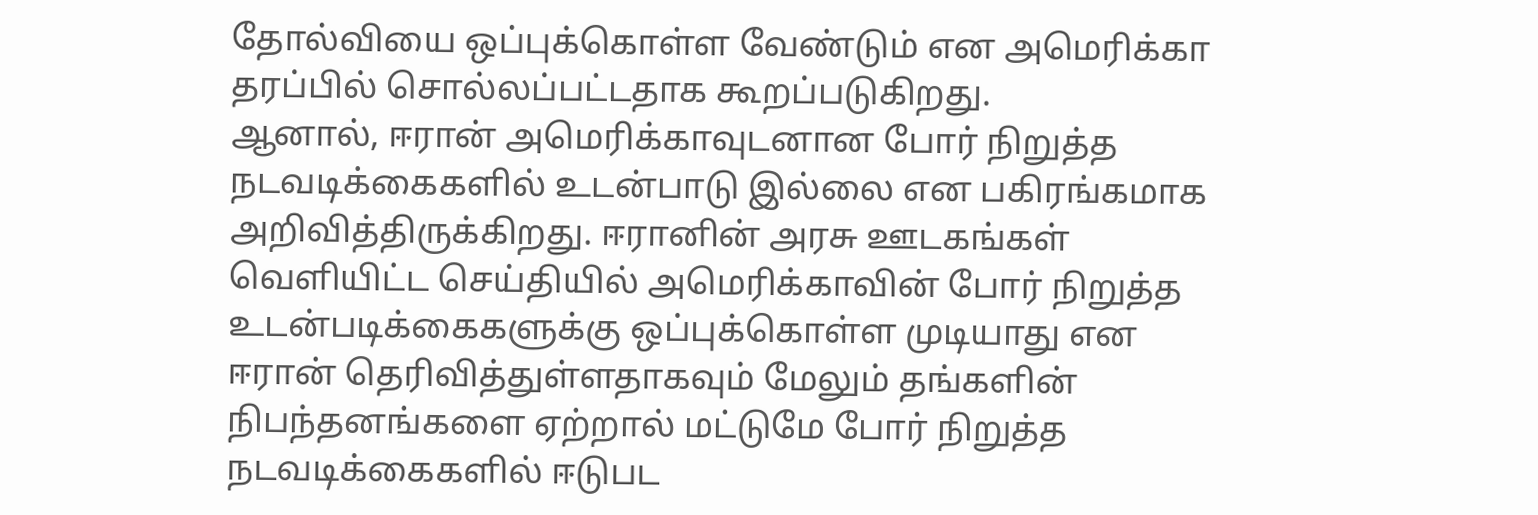தோல்வியை ஒப்புக்கொள்ள வேண்டும் என அமெரிக்கா தரப்பில் சொல்லப்பட்டதாக கூறப்படுகிறது.
ஆனால், ஈரான் அமெரிக்காவுடனான போர் நிறுத்த நடவடிக்கைகளில் உடன்பாடு இல்லை என பகிரங்கமாக அறிவித்திருக்கிறது. ஈரானின் அரசு ஊடகங்கள் வெளியிட்ட செய்தியில் அமெரிக்காவின் போர் நிறுத்த உடன்படிக்கைகளுக்கு ஒப்புக்கொள்ள முடியாது என ஈரான் தெரிவித்துள்ளதாகவும் மேலும் தங்களின் நிபந்தனங்களை ஏற்றால் மட்டுமே போர் நிறுத்த நடவடிக்கைகளில் ஈடுபட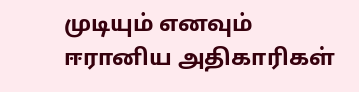முடியும் எனவும் ஈரானிய அதிகாரிகள்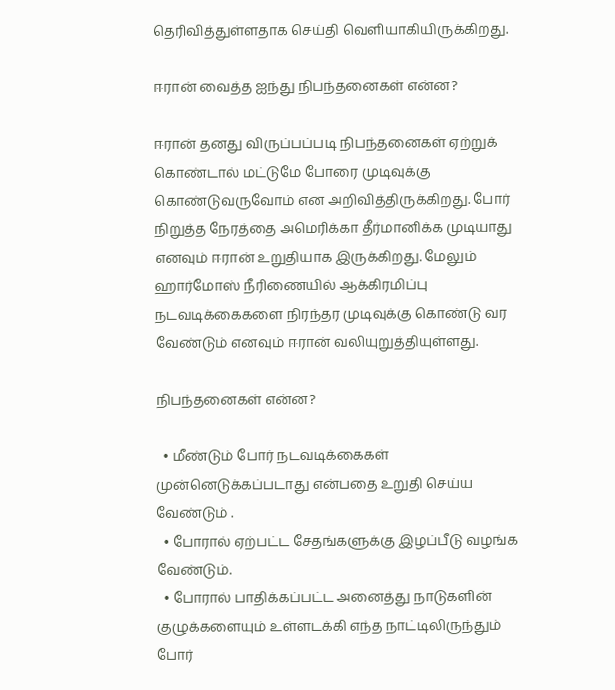தெரிவித்துள்ளதாக செய்தி வெளியாகியிருக்கிறது.

ஈரான் வைத்த ஐந்து நிபந்தனைகள் என்ன?

ஈரான் தனது விருப்பப்படி நிபந்தனைகள் ஏற்றுக் கொண்டால் மட்டுமே போரை முடிவுக்கு கொண்டுவருவோம் என அறிவித்திருக்கிறது. போர் நிறுத்த நேரத்தை அமெரிக்கா தீர்மானிக்க முடியாது எனவும் ஈரான் உறுதியாக இருக்கிறது. மேலும் ஹார்மோஸ் நீரிணையில் ஆக்கிரமிப்பு நடவடிக்கைகளை நிரந்தர முடிவுக்கு கொண்டு வர வேண்டும் எனவும் ஈரான் வலியுறுத்தியுள்ளது.

நிபந்தனைகள் என்ன?

  • மீண்டும் போர் நடவடிக்கைகள் முன்னெடுக்கப்படாது என்பதை உறுதி செய்ய வேண்டும் .
  • போரால் ஏற்பட்ட சேதங்களுக்கு இழப்பீடு வழங்க வேண்டும்.
  • போரால் பாதிக்கப்பட்ட அனைத்து நாடுகளின் குழுக்களையும் உள்ளடக்கி எந்த நாட்டிலிருந்தும் போர்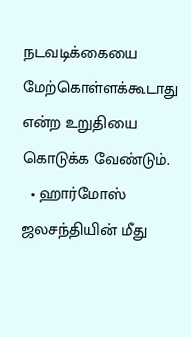நடவடிக்கையை மேற்கொள்ளக்கூடாது என்ற உறுதியை கொடுக்க வேண்டும்.
  • ஹார்மோஸ் ஜலசந்தியின் மீது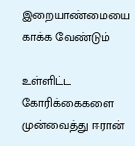இறையாண்மையை காக்க வேண்டும்

உள்ளிட்ட கோரிக்கைகளை முன்வைத்து ஈரான்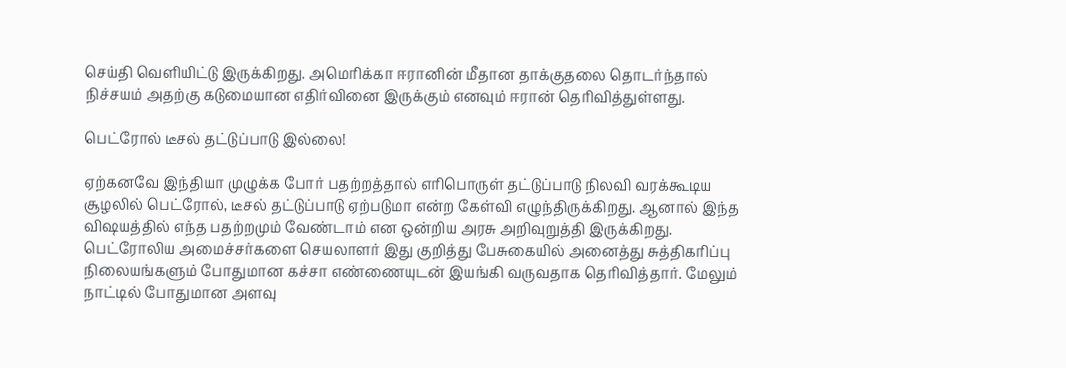செய்தி வெளியிட்டு இருக்கிறது. அமெரிக்கா ஈரானின் மீதான தாக்குதலை தொடர்ந்தால் நிச்சயம் அதற்கு கடுமையான எதிர்வினை இருக்கும் எனவும் ஈரான் தெரிவித்துள்ளது.

பெட்ரோல் டீசல் தட்டுப்பாடு இல்லை!

ஏற்கனவே இந்தியா முழுக்க போர் பதற்றத்தால் எரிபொருள் தட்டுப்பாடு நிலவி வரக்கூடிய சூழலில் பெட்ரோல், டீசல் தட்டுப்பாடு ஏற்படுமா என்ற கேள்வி எழுந்திருக்கிறது. ஆனால் இந்த விஷயத்தில் எந்த பதற்றமும் வேண்டாம் என ஒன்றிய அரசு அறிவுறுத்தி இருக்கிறது. பெட்ரோலிய அமைச்சர்களை செயலாளர் இது குறித்து பேசுகையில் அனைத்து சுத்திகரிப்பு நிலையங்களும் போதுமான கச்சா எண்ணையுடன் இயங்கி வருவதாக தெரிவித்தார். மேலும் நாட்டில் போதுமான அளவு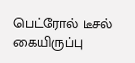பெட்ரோல் டீசல் கையிருப்பு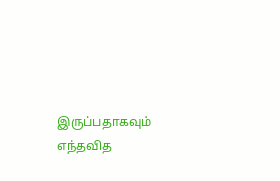இருப்பதாகவும் எந்தவித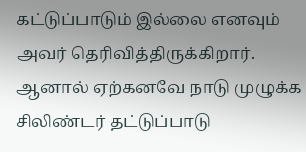கட்டுப்பாடும் இல்லை எனவும் அவர் தெரிவித்திருக்கிறார். ஆனால் ஏற்கனவே நாடு முழுக்க சிலிண்டர் தட்டுப்பாடு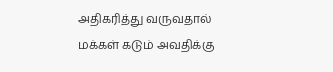அதிகரித்து வருவதால் மக்கள் கடும் அவதிக்கு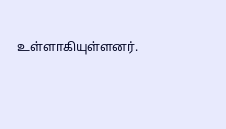உள்ளாகியுள்ளனர்.